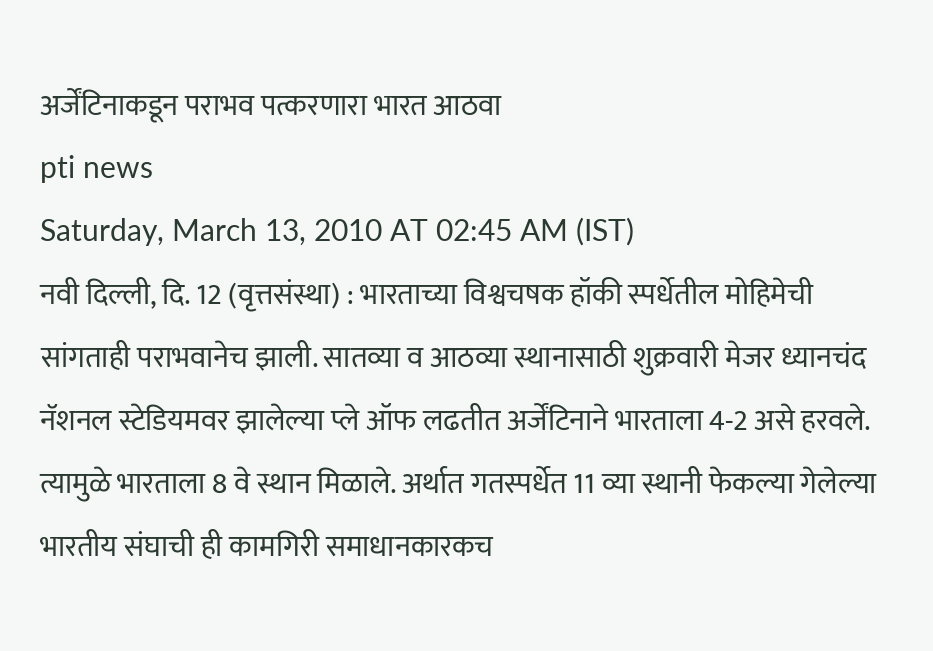अर्जेंटिनाकडून पराभव पत्करणारा भारत आठवा
pti news
Saturday, March 13, 2010 AT 02:45 AM (IST)
नवी दिल्ली, दि. 12 (वृत्तसंस्था) : भारताच्या विश्वचषक हॉकी स्पर्धेतील मोहिमेची सांगताही पराभवानेच झाली. सातव्या व आठव्या स्थानासाठी शुक्रवारी मेजर ध्यानचंद नॅशनल स्टेडियमवर झालेल्या प्ले ऑफ लढतीत अर्जेंटिनाने भारताला 4-2 असे हरवले. त्यामुळे भारताला 8 वे स्थान मिळाले. अर्थात गतस्पर्धेत 11 व्या स्थानी फेकल्या गेलेल्या भारतीय संघाची ही कामगिरी समाधानकारकच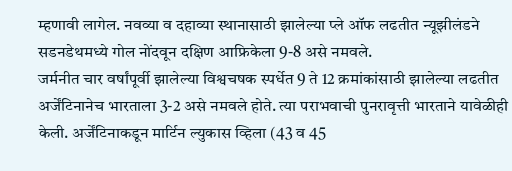म्हणावी लागेल. नवव्या व दहाव्या स्थानासाठी झालेल्या प्ले ऑफ लढतीत न्यूझीलंडने सडनडेथमध्ये गोल नोंदवून दक्षिण आफ्रिकेला 9-8 असे नमवले.
जर्मनीत चार वर्षांपूर्वी झालेल्या विश्वचषक स्पर्धेत 9 ते 12 क्रमांकांसाठी झालेल्या लढतीत अर्जेंटिनानेच भारताला 3-2 असे नमवले होते. त्या पराभवाची पुनरावृत्ती भारताने यावेळीही केली. अर्जेंटिनाकडून मार्टिन ल्युकास व्हिला (43 व 45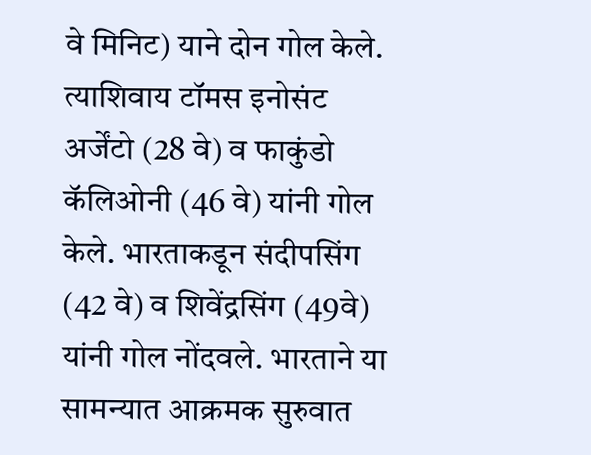वे मिनिट) याने दोन गोल केले. त्याशिवाय टॉमस इनोसंट अर्जेंटो (28 वे) व फाकुंडो कॅलिओनी (46 वे) यांनी गोल केले. भारताकडून संदीपसिंग (42 वे) व शिवेंद्रसिंग (49वे) यांनी गोल नोंदवले. भारताने या सामन्यात आक्रमक सुरुवात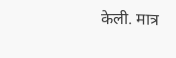केली. मात्र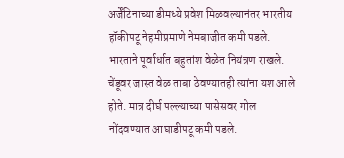अर्जेंटिनाच्या डीमध्ये प्रवेश मिळवल्यानंतर भारतीय हॉकीपटू नेहमीप्रमाणे नेमबाजीत कमी पडले. भारताने पूर्वार्धात बहुतांश वेळेत नियंत्रण राखले. चेंडूवर जास्त वेळ ताबा ठेवण्यातही त्यांना यश आले होते. मात्र दीर्घ पल्ल्याच्या पासेसवर गोल नोंदवण्यात आघाडीपटू कमी पडले.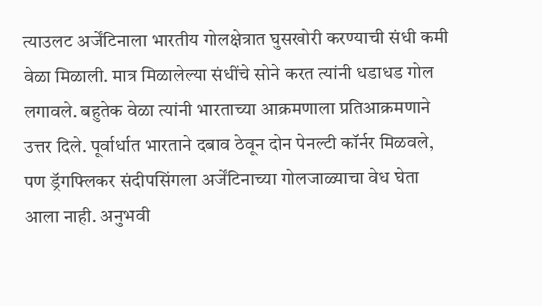त्याउलट अर्जेंटिनाला भारतीय गोलक्षेत्रात घुसखोरी करण्याची संधी कमी वेळा मिळाली. मात्र मिळालेल्या संधींचे सोने करत त्यांनी धडाधड गोल लगावले. बहुतेक वेळा त्यांनी भारताच्या आक्रमणाला प्रतिआक्रमणाने उत्तर दिले. पूर्वार्धात भारताने दबाव ठेवून दोन पेनल्टी कॉर्नर मिळवले, पण ड्रॅगफ्लिकर संदीपसिंगला अर्जेंटिनाच्या गोलजाळ्याचा वेध घेता आला नाही. अनुभवी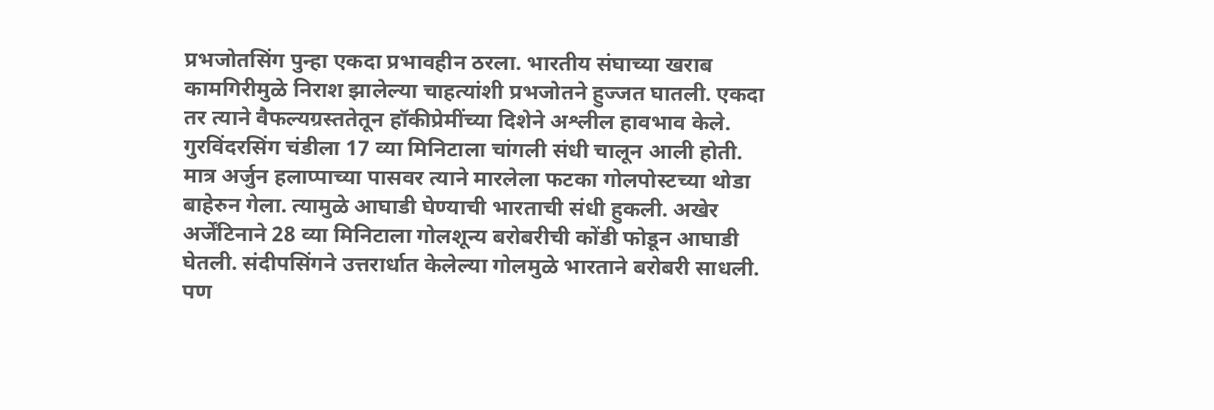प्रभजोतसिंग पुन्हा एकदा प्रभावहीन ठरला. भारतीय संघाच्या खराब कामगिरीमुळे निराश झालेल्या चाहत्यांशी प्रभजोतने हुज्जत घातली. एकदा तर त्याने वैफल्यग्रस्ततेतून हॉकीप्रेमींच्या दिशेने अश्लील हावभाव केले.
गुरविंदरसिंग चंडीला 17 व्या मिनिटाला चांगली संधी चालून आली होती. मात्र अर्जुन हलाप्पाच्या पासवर त्याने मारलेला फटका गोलपोस्टच्या थोडा बाहेरुन गेला. त्यामुळे आघाडी घेण्याची भारताची संधी हुकली. अखेर अर्जेंटिनाने 28 व्या मिनिटाला गोलशून्य बरोबरीची कोंडी फोडून आघाडी घेतली. संदीपसिंगने उत्तरार्धात केलेल्या गोलमुळे भारताने बरोबरी साधली. पण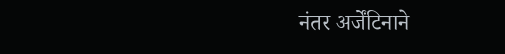नंतर अर्जेंटिनाने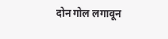दोन गोल लगावून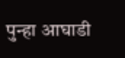पुन्हा आघाडी